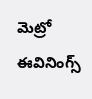మెట్రో ఈవినింగ్స్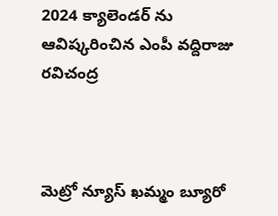2024 క్యాలెండర్ ను ఆవిష్కరించిన ఎంపీ వద్దిరాజు రవిచంద్ర



మెట్రో న్యూస్ ఖమ్మం బ్యూరో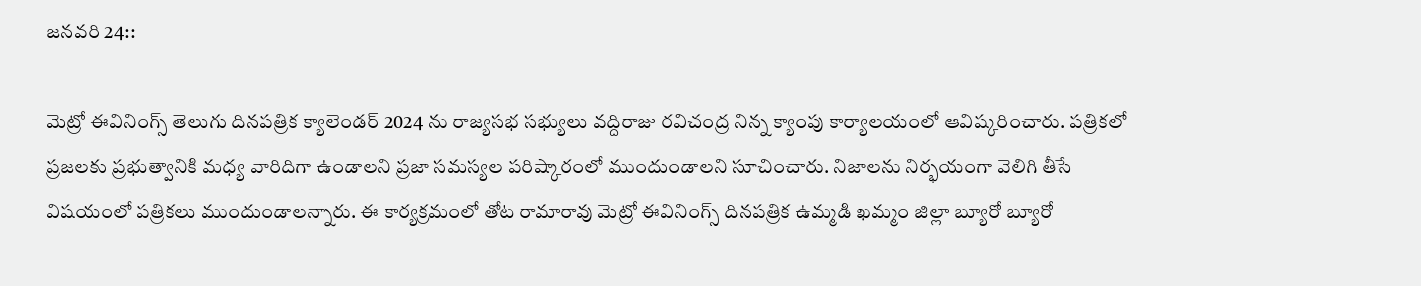జనవరి 24::

మెట్రో ఈవినింగ్స్ తెలుగు దినపత్రిక క్యాలెండర్ 2024 ను రాజ్యసభ సభ్యులు వద్దిరాజు రవిచంద్ర నిన్న క్యాంపు కార్యాలయంలో ఆవిష్కరించారు. పత్రికలో ప్రజలకు ప్రభుత్వానికి మధ్య వారిదిగా ఉండాలని ప్రజా సమస్యల పరిష్కారంలో ముందుండాలని సూచించారు. నిజాలను నిర్భయంగా వెలిగి తీసే విషయంలో పత్రికలు ముందుండాలన్నారు. ఈ కార్యక్రమంలో తోట రామారావు మెట్రో ఈవినింగ్స్ దినపత్రిక ఉమ్మడి ఖమ్మం జిల్లా బ్యూరో బ్యూరో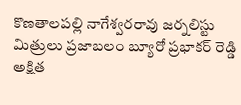కొణతాలపల్లి నాగేశ్వరరావు జర్నలిస్టు మిత్రులు ప్రజాబలం బ్యూరో ప్రభాకర్ రెడ్డి అక్షిత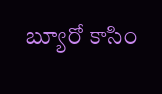బ్యూరో కాసిం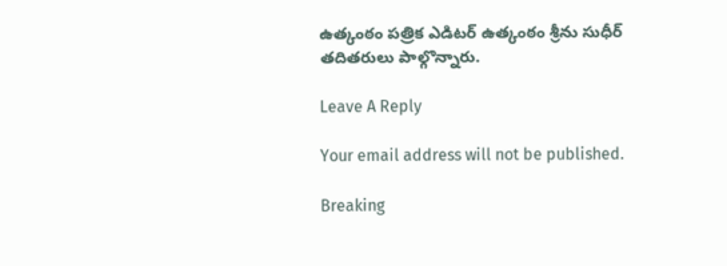ఉత్కంఠం పత్రిక ఎడిటర్ ఉత్కంఠం శ్రీను సుధీర్ తదితరులు పాల్గొన్నారు.

Leave A Reply

Your email address will not be published.

Breaking